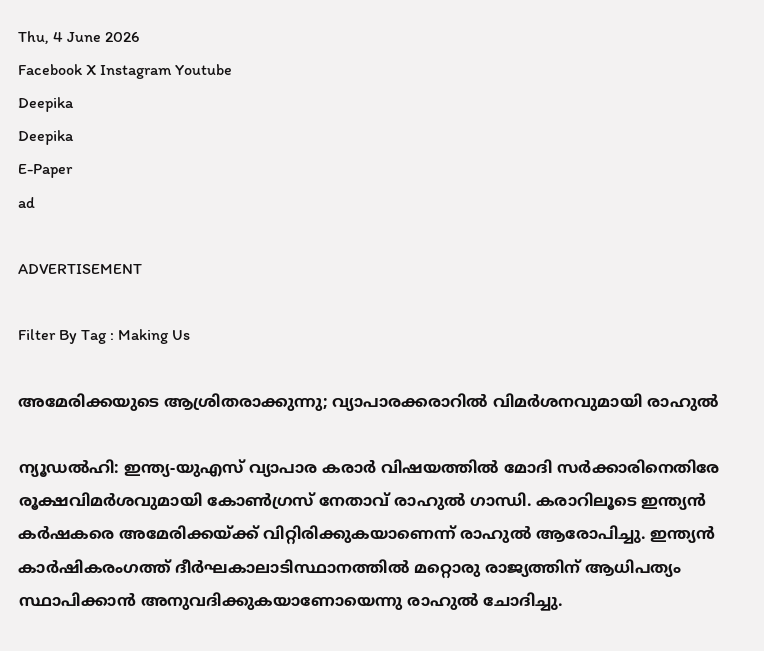Thu, 4 June 2026
Facebook X Instagram Youtube
Deepika
Deepika
E-Paper
ad

ADVERTISEMENT

Filter By Tag : Making Us

അമേരിക്കയുടെ ആശ്രിതരാക്കുന്നു; വ്യാപാരക്കരാറിൽ വിമർശനവുമായി രാഹുൽ

ന്യൂഡൽഹി: ഇന്ത്യ-യുഎസ് വ്യാപാര കരാർ വിഷയത്തിൽ മോദി സർക്കാരിനെതിരേ രൂക്ഷവിമർശവുമായി കോൺഗ്രസ് നേതാവ് രാഹുൽ ഗാന്ധി. കരാറിലൂടെ ഇന്ത്യൻ കർഷകരെ അമേരിക്കയ്ക്ക് വിറ്റിരിക്കുകയാണെന്ന് രാഹുൽ ആരോപിച്ചു. ഇന്ത്യൻ കാർഷികരംഗത്ത് ദീർഘകാലാടിസ്ഥാനത്തിൽ മറ്റൊരു രാജ്യത്തിന് ആധിപത്യം സ്ഥാപിക്കാൻ അനുവദിക്കുകയാണോയെന്നു രാഹുൽ ചോദിച്ചു.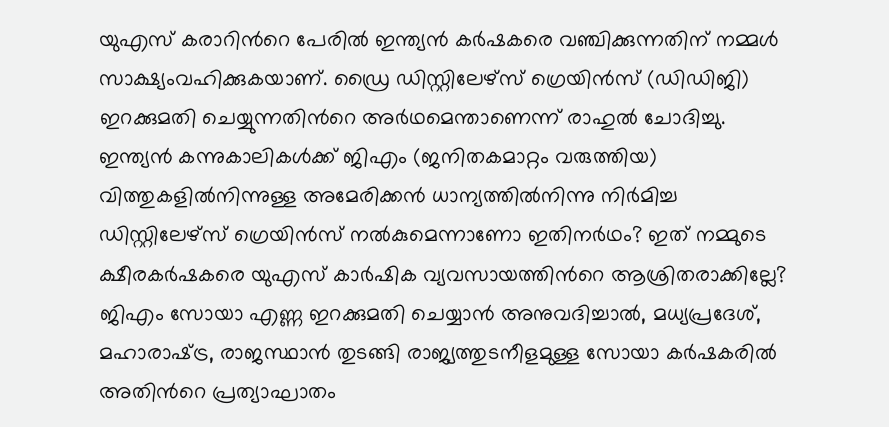യുഎസ് കരാറിന്‍റെ പേരിൽ ഇന്ത്യൻ കർഷകരെ വഞ്ചിക്കുന്നതിന് നമ്മൾ സാക്ഷ്യംവഹിക്കുകയാണ്. ഡ്രൈ ഡിസ്റ്റിലേഴ്‌സ് ഗ്രെയിൻസ് (ഡിഡിജി) ഇറക്കുമതി ചെയ്യുന്നതിന്‍റെ അർഥമെന്താണെന്ന് രാഹുൽ ചോദിച്ചു. ഇന്ത്യൻ കന്നുകാലികൾക്ക് ജിഎം (ജനിതകമാറ്റം വരുത്തിയ) വിത്തുകളിൽനിന്നുള്ള അമേരിക്കൻ ധാന്യത്തിൽനിന്നു നിർമിച്ച ഡിസ്റ്റിലേഴ്‌സ് ഗ്രെയിൻസ് നൽകുമെന്നാണോ ഇതിനർഥം? ഇത് നമ്മുടെ ക്ഷീരകർഷകരെ യുഎസ് കാർഷിക വ്യവസായത്തിന്‍റെ ആശ്രിതരാക്കില്ലേ? ജിഎം സോയാ എണ്ണ ഇറക്കുമതി ചെയ്യാൻ അനുവദിച്ചാൽ, മധ്യപ്രദേശ്, മഹാരാഷ്‌ട്ര, രാജസ്ഥാൻ തു‌ടങ്ങി രാജ്യത്തുടനീളമുള്ള സോയാ കർഷകരിൽ അതിന്‍റെ പ്രത്യാഘാതം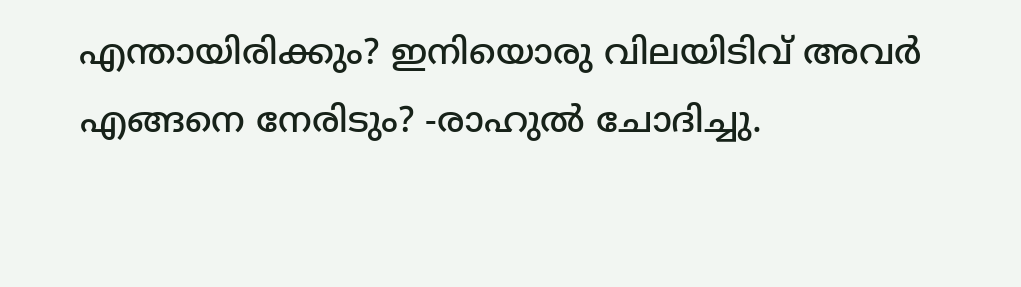എന്തായിരിക്കും? ഇനിയൊരു വിലയിടിവ് അവർ എങ്ങനെ നേരിടും? -രാഹുൽ ചോദിച്ചു.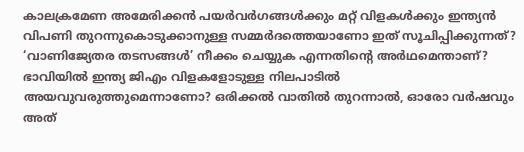കാലക്രമേണ അമേരിക്കൻ പയർവർഗങ്ങൾക്കും മറ്റ് വിളകൾക്കും ഇന്ത്യൻ വിപണി തുറന്നുകൊടുക്കാനുള്ള സമ്മർദത്തെയാണോ ഇത് സൂചിപ്പിക്കുന്നത്? ‘വാണിജ്യേതര തടസങ്ങൾ’ നീക്കം ചെയ്യുക എന്നതിന്‍റെ അർഥമെന്താണ്? ഭാവിയിൽ ഇന്ത്യ ജിഎം വിളകളോടുള്ള നിലപാടിൽ അയവുവരുത്തുമെന്നാണോ? ഒരിക്കൽ വാതിൽ തുറന്നാൽ, ഓരോ വർഷവും അത്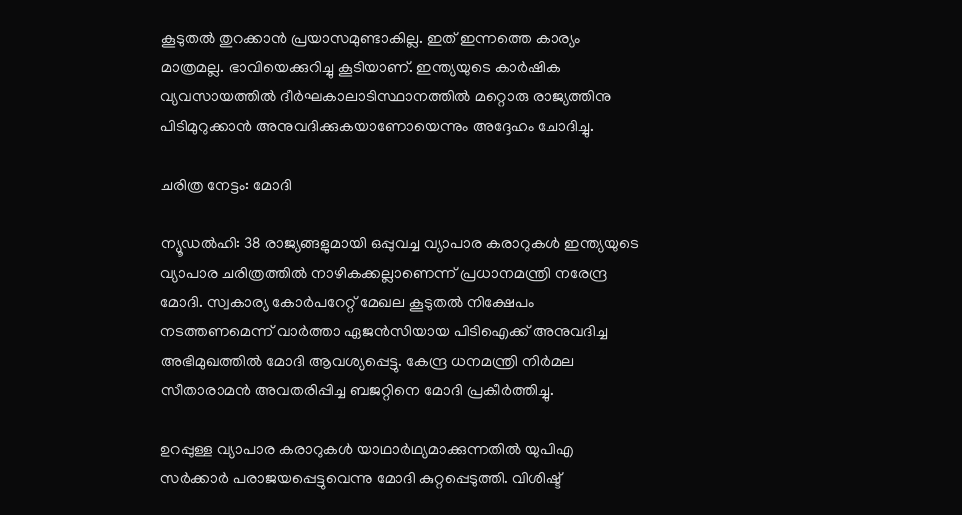കൂടുതൽ തുറക്കാൻ പ്രയാസമുണ്ടാകില്ല. ഇത് ഇന്നത്തെ കാര്യം മാത്രമല്ല. ഭാവിയെക്കുറിച്ചു കൂടിയാണ്. ഇന്ത്യയുടെ കാർഷിക വ്യവസായത്തിൽ ദീർഘകാലാടിസ്ഥാനത്തിൽ മറ്റൊരു രാജ്യത്തിനു പിടിമുറുക്കാൻ അനുവദിക്കുകയാണോയെന്നും അദ്ദേഹം ചോദിച്ചു.

ചരിത്ര നേട്ടം: മോദി

ന്യൂഡൽഹി: 38 രാജ്യങ്ങളുമായി ഒപ്പുവച്ച വ്യാപാര കരാറുകൾ ഇന്ത്യയുടെ വ്യാപാര ചരിത്രത്തിൽ നാഴികക്കല്ലാണെന്ന് പ്രധാനമന്ത്രി നരേന്ദ്ര മോദി. സ്വകാര്യ കോർപറേറ്റ് മേഖല കൂടുതൽ നിക്ഷേപം നടത്തണമെന്ന് വാർത്താ ഏജൻസിയായ പിടിഐക്ക് അനുവദിച്ച അഭിമുഖത്തിൽ മോദി ആവശ്യപ്പെട്ടു. കേന്ദ്ര ധനമന്ത്രി നിർമല സീതാരാമൻ അവതരിപ്പിച്ച ബജറ്റിനെ മോദി പ്രകീർത്തിച്ചു.

ഉറപ്പുള്ള വ്യാപാര കരാറുകൾ യാഥാർഥ്യമാക്കുന്നതിൽ യുപിഎ സർക്കാർ പരാജയപ്പെട്ടുവെന്നു മോദി കുറ്റപ്പെടുത്തി. വിശിഷ്ട്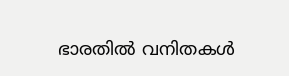ഭാരതിൽ വനിതകൾ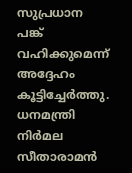സുപ്രധാന പങ്ക് വഹിക്കുമെന്ന് അദ്ദേഹം കൂട്ടിച്ചേർത്തു. ധനമന്ത്രി നിർമല സീതാരാമൻ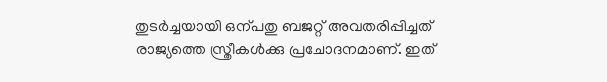തുടർച്ചയായി ഒന്പതു ബജറ്റ് അവതരിപ്പിച്ചത് രാജ്യത്തെ സ്ത്രീകൾക്കു പ്രചോദനമാണ്. ഇത്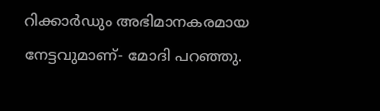റിക്കാർഡും അഭിമാനകരമായ നേട്ടവുമാണ്- മോദി പറഞ്ഞു.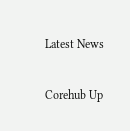Latest News

Corehub Up